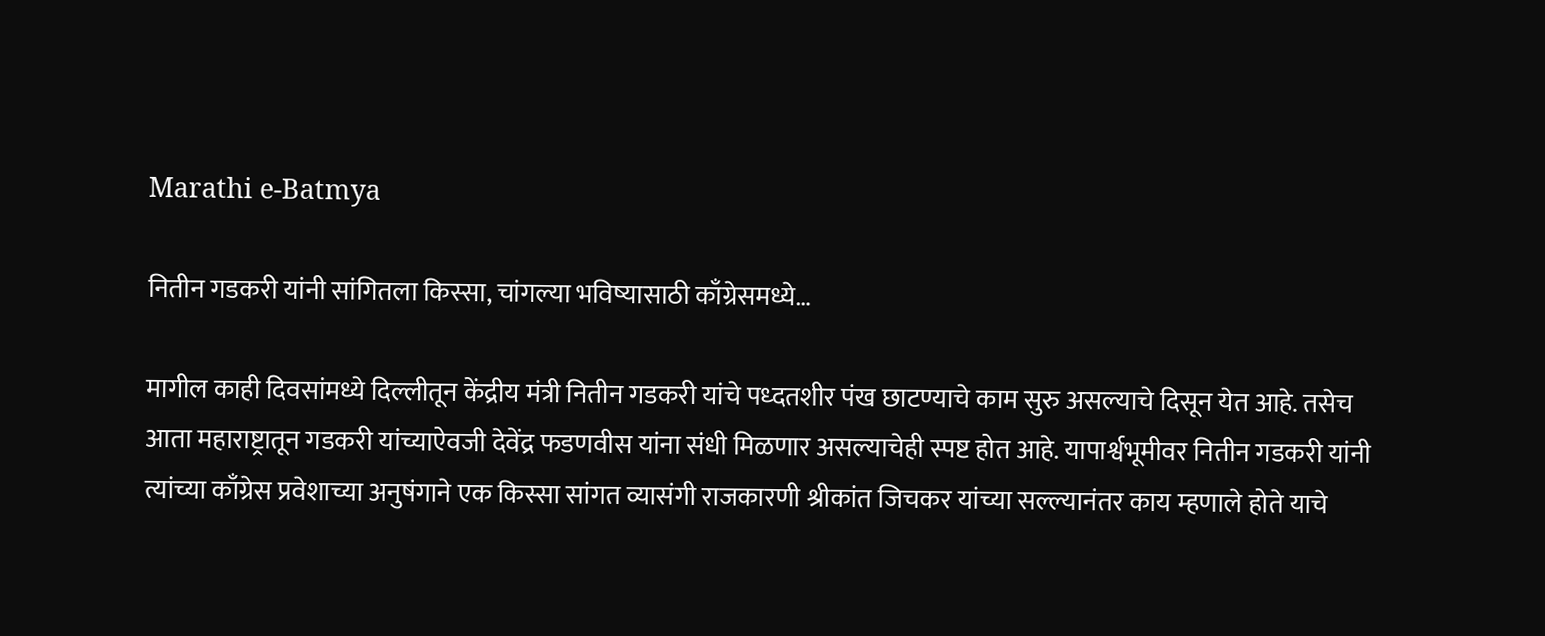Marathi e-Batmya

नितीन गडकरी यांनी सांगितला किस्सा, चांगल्या भविष्यासाठी काँग्रेसमध्ये…

मागील काही दिवसांमध्ये दिल्लीतून केंद्रीय मंत्री नितीन गडकरी यांचे पध्दतशीर पंख छाटण्याचे काम सुरु असल्याचे दिसून येत आहे. तसेच आता महाराष्ट्रातून गडकरी यांच्याऐवजी देवेंद्र फडणवीस यांना संधी मिळणार असल्याचेही स्पष्ट होत आहे. यापार्श्वभूमीवर नितीन गडकरी यांनी त्यांच्या काँग्रेस प्रवेशाच्या अनुषंगाने एक किस्सा सांगत व्यासंगी राजकारणी श्रीकांत जिचकर यांच्या सल्ल्यानंतर काय म्हणाले होते याचे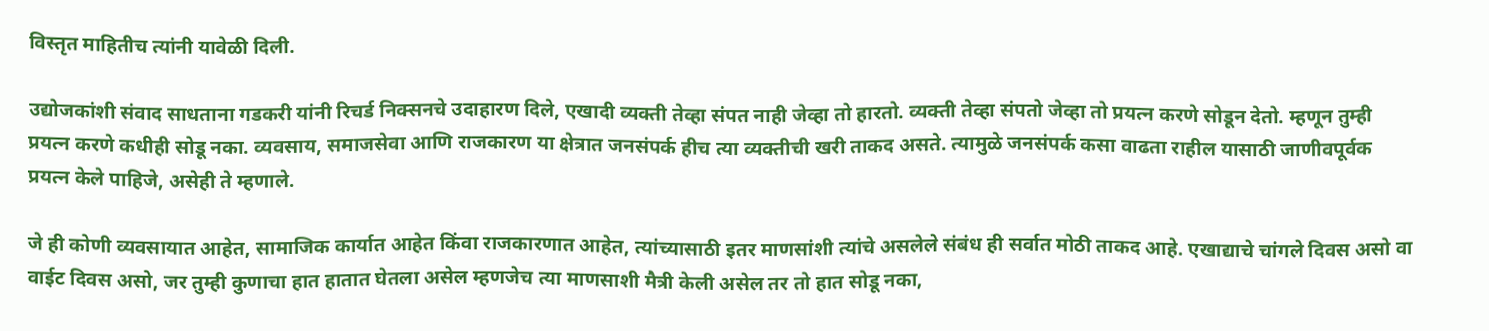विस्तृत माहितीच त्यांनी यावेळी दिली.

उद्योजकांशी संवाद साधताना गडकरी यांनी रिचर्ड निक्सनचे उदाहारण दिले, एखादी व्यक्ती तेव्हा संपत नाही जेव्हा तो हारतो. व्यक्ती तेव्हा संपतो जेव्हा तो प्रयत्न करणे सोडून देतो. म्हणून तुम्ही प्रयत्न करणे कधीही सोडू नका. व्यवसाय, समाजसेवा आणि राजकारण या क्षेत्रात जनसंपर्क हीच त्या व्यक्तीची खरी ताकद असते. त्यामुळे जनसंपर्क कसा वाढता राहील यासाठी जाणीवपूर्वक प्रयत्न केले पाहिजे, असेही ते म्हणाले.

जे ही कोणी व्यवसायात आहेत, सामाजिक कार्यात आहेत किंवा राजकारणात आहेत, त्यांच्यासाठी इतर माणसांशी त्यांचे असलेले संबंध ही सर्वात मोठी ताकद आहे. एखाद्याचे चांगले दिवस असो वा वाईट दिवस असो, जर तुम्ही कुणाचा हात हातात घेतला असेल म्हणजेच त्या माणसाशी मैत्री केली असेल तर तो हात सोडू नका,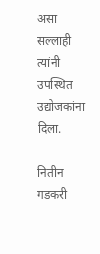असा सल्लाही त्यांनी उपस्थित उद्योजकांना दिला.

नितीन गडकरी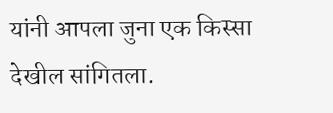यांनी आपला जुना एक किस्सा देखील सांगितला.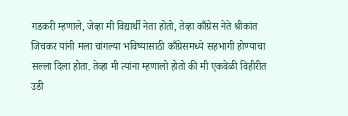गडकरी म्हणाले, जेव्हा मी विद्यार्थी नेता होतो, तेव्हा काँग्रेस नेते श्रीकांत जिचकर यांनी मला चांगल्या भविष्यासाठी काँग्रेसमध्ये सहभागी होण्याचा सल्ला दिला होता. तेव्हा मी त्यांना म्हणालो होतो की मी एकवेळी विहीरीत उडी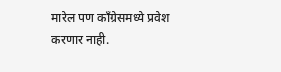मारेल पण काँग्रेसमध्ये प्रवेश करणार नाही.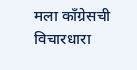मला काँग्रेसची विचारधारा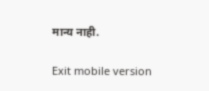मान्य नाही.

Exit mobile version